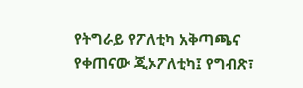የትግራይ የፖለቲካ አቅጣጫና የቀጠናው ጂኦፖለቲካ፤ የግብጽ፣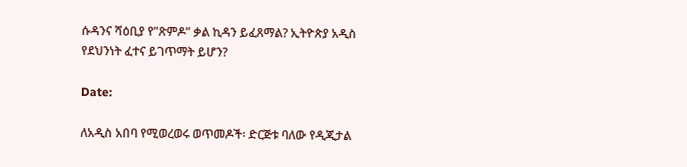ሱዳንና ሻዕቢያ የ”ጽምዶ” ቃል ኪዳን ይፈጸማል? ኢትዮጵያ አዲስ የደህንነት ፈተና ይገጥማት ይሆን?

Date:

ለአዲስ አበባ የሚወረወሩ ወጥመዶች፡ ድርጅቱ ባለው የዲጂታል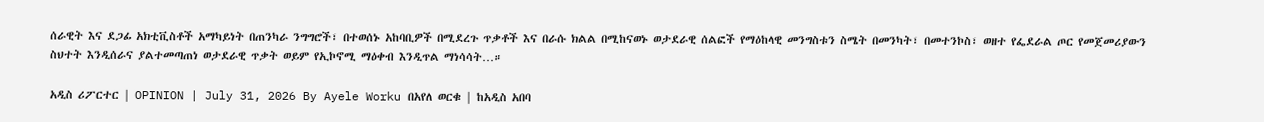ሰራዊት እና ደጋፊ አክቲቪስቶች አማካይነት በጠንካራ ንግግሮች፣ በተወሰኑ አከባቢዎች በሚደረጉ ጥቃቶች እና በራሱ ክልል በሚከናወኑ ወታደራዊ ሰልፎች የማዕከላዊ መንግስቱን ስሜት በመንካት፣ በመተንኮስ፣ ወዘተ የፌደራል ጦር የመጀመሪያውን ስህተት እንዲሰራና ያልተመጣጠነ ወታደራዊ ጥቃት ወይም የኢኮኖሚ ማዕቀብ እንዲጥል ማነሳሳት…።

አዲስ ሪፖርተር | OPINION | July 31, 2026 By Ayele Worku በአየለ ወርቁ | ከአዲስ አበባ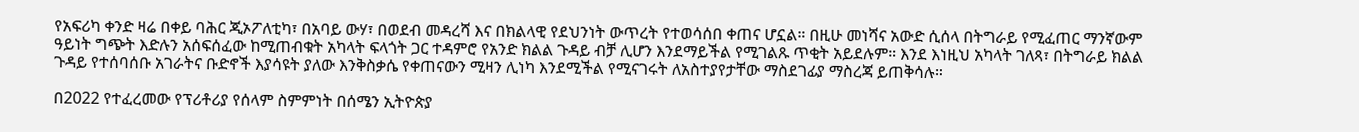የአፍሪካ ቀንድ ዛሬ በቀይ ባሕር ጂኦፖለቲካ፣ በአባይ ውሃ፣ በወደብ መዳረሻ እና በክልላዊ የደህንነት ውጥረት የተወሳሰበ ቀጠና ሆኗል። በዚሁ መነሻና አውድ ሲሰላ በትግራይ የሚፈጠር ማንኛውም ዓይነት ግጭት እድሉን አሰፍሰፈው ከሚጠብቁት አካላት ፍላጎት ጋር ተዳምሮ የአንድ ክልል ጉዳይ ብቻ ሊሆን እንደማይችል የሚገልጹ ጥቂት አይደሉም። እንደ እነዚህ አካላት ገለጻ፣ በትግራይ ክልል ጉዳይ የተሰባሰቡ አገራትና ቡድኖች እያሳዩት ያለው እንቅስቃሴ የቀጠናውን ሚዛን ሊነካ እንደሚችል የሚናገሩት ለአስተያየታቸው ማስደገፊያ ማስረጃ ይጠቅሳሉ።

በ2022 የተፈረመው የፕሪቶሪያ የሰላም ስምምነት በሰሜን ኢትዮጵያ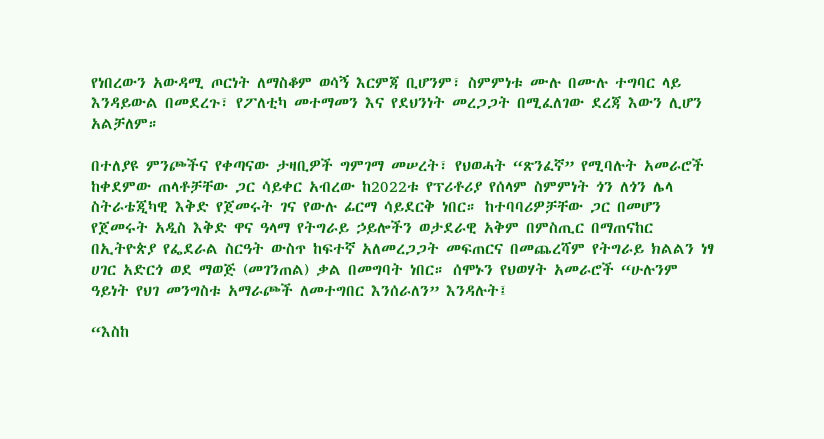የነበረውን አውዳሚ ጦርነት ለማስቆም ወሳኝ እርምጃ ቢሆንም፣ ስምምነቱ ሙሉ በሙሉ ተግባር ላይ እንዳይውል በመደረጉ፣ የፖለቲካ መተማመን እና የደህንነት መረጋጋት በሚፈለገው ደረጃ እውን ሊሆን አልቻለም።

በተለያዩ ምንጮችና የቀጣናው ታዛቢዎች ግምገማ መሠረት፣ የህወሓት “ጽንፈኛ” የሚባሉት አመራሮች ከቀደምው ጠላቶቻቸው ጋር ሳይቀር አብረው ከ2022ቱ የፕሪቶሪያ የሰላም ስምምነት ጎን ለጎን ሌላ ስትራቴጂካዊ እቅድ የጀመሩት ገና የውሉ ፊርማ ሳይደርቅ ነበር። ከተባባሪዎቻቸው ጋር በመሆን የጀመሩት አዲስ እቅድ ዋና ዓላማ የትግራይ ኃይሎችን ወታደራዊ አቅም በምስጢር በማጠናከር በኢትዮጵያ የፌደራል ስርዓት ውስጥ ከፍተኛ አለመረጋጋት መፍጠርና በመጨረሻም የትግራይ ክልልን ነፃ ሀገር አድርጎ ወደ ማወጅ (መገንጠል) ቃል በመግባት ነበር። ሰሞኑን የህወሃት አመራሮች “ሁሉንም ዓይነት የህገ መንግስቱ አማራጮች ለመተግበር እንሰራለን” እንዳሉት፤

“እስከ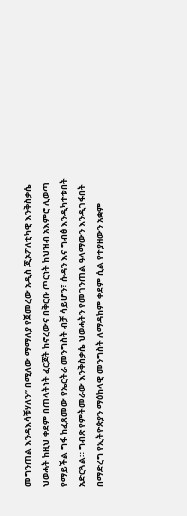መግንጠል እንዳእሳቹሃለን” በሚለው ማማለያ የጀመረው አዲስ ጂኦፖለቲካዊ እንቅስቃሴ ህወሓት ከዚህ ቀደም በጠላትነት ፈርጆት ከኖረውና በቅርቡ ጦርነት ከህዝብ አእምሮ ሊወጣ የማይችል ግፋ ከፈጸመው የኤርትራ መንግስት ብቻ ሳይሆን፣ ሱዳን እና ግብፅ እንዲካተቱበት አድርጓል። ግብጽ የምትመራው እንቅስቃሴ ህወሓትን የመገንጠል ዓላማውን እንዲገፋበት በማድረግ የኢትዮጵያን ማዕከላዊ መንግስት ለማዳከም ቀደም ሲል የተያዘውን አቋም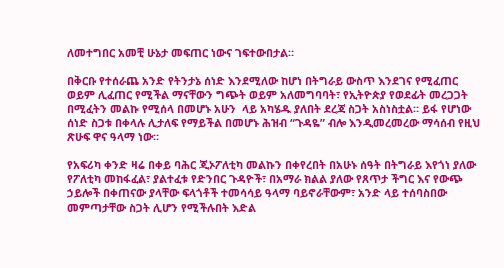ለመተግበር አመቺ ሁኔታ መፍጠር ነውና ገፍተውበታል።

በቅርቡ የተሰራጨ አንድ የትንታኔ ሰነድ እንደሚለው ከሆነ በትግራይ ውስጥ እንደገና የሚፈጠር ወይም ሊፈጠር የሚችል ማናቸውን ግጭት ወይም አለመግባባት፣ የኢትዮጵያ የወደፊት መረጋጋት በሚፈትን መልኩ የሚሰላ በመሆኑ አሁን  ላይ አካሄዱ ያለበት ደረጃ ስጋት አስነስቷል። ይፋ የሆነው ሰነድ ስጋቱ በቀላሉ ሊታለፍ የማይችል በመሆኑ ሕዝብ “ጉዳዬ” ብሎ እንዲመረመረው ማሳሰብ የዚህ ጽሁፍ ዋና ዓላማ ነው።

የአፍሪካ ቀንድ ዛሬ በቀይ ባሕር ጂኦፖለቲካ መልኩን በቀየረበት በአሁኑ ሰዓት በትግራይ እየጎነ ያለው የፖለቲካ መከፋፈል፣ ያልተፈቱ የድንበር ጉዳዮች፣ በአማራ ክልል ያለው የጸጥታ ችግር እና የውጭ ኃይሎች በቀጠናው ያላቸው ፍላጎቶች ተመሳሳይ ዓላማ ባይኖራቸውም፣ አንድ ላይ ተሰባስበው መምጣታቸው ስጋት ሊሆን የሚችሉበት እድል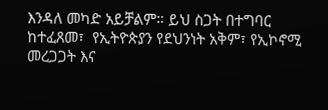እንዳለ መካድ አይቻልም። ይህ ስጋት በተግባር ከተፈጸመ፣  የኢትዮጵያን የደህንነት አቅም፣ የኢኮኖሚ መረጋጋት እና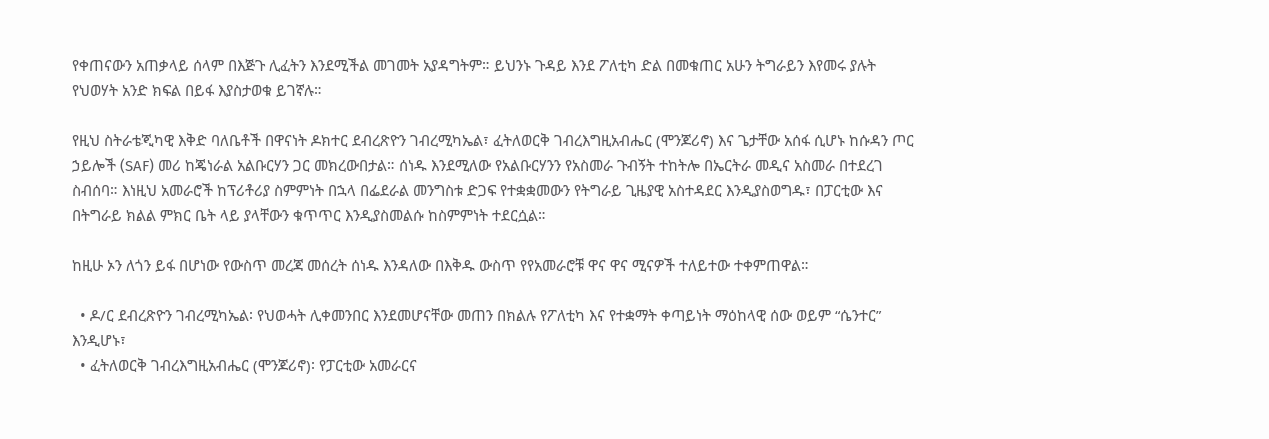የቀጠናውን አጠቃላይ ሰላም በእጅጉ ሊፈትን እንደሚችል መገመት አያዳግትም። ይህንኑ ጉዳይ እንደ ፖለቲካ ድል በመቁጠር አሁን ትግራይን እየመሩ ያሉት የህወሃት አንድ ክፍል በይፋ እያስታወቁ ይገኛሉ።

የዚህ ስትራቴጂካዊ እቅድ ባለቤቶች በዋናነት ዶክተር ደብረጽዮን ገብረሚካኤል፣ ፈትለወርቅ ገብረእግዚአብሔር (ሞንጆሪኖ) እና ጌታቸው አሰፋ ሲሆኑ ከሱዳን ጦር ኃይሎች (SAF) መሪ ከጄነራል አልቡርሃን ጋር መክረውበታል። ሰነዱ እንደሚለው የአልቡርሃንን የአስመራ ጉብኝት ተከትሎ በኤርትራ መዲና አስመራ በተደረገ ስብሰባ። እነዚህ አመራሮች ከፕሪቶሪያ ስምምነት በኋላ በፌደራል መንግስቱ ድጋፍ የተቋቋመውን የትግራይ ጊዜያዊ አስተዳደር እንዲያስወግዱ፣ በፓርቲው እና በትግራይ ክልል ምክር ቤት ላይ ያላቸውን ቁጥጥር እንዲያስመልሱ ከስምምነት ተደርሷል።

ከዚሁ ኦን ለጎን ይፋ በሆነው የውስጥ መረጃ መሰረት ሰነዱ እንዳለው በእቅዱ ውስጥ የየአመራሮቹ ዋና ዋና ሚናዎች ተለይተው ተቀምጠዋል።

  • ዶ/ር ደብረጽዮን ገብረሚካኤል፡ የህወሓት ሊቀመንበር እንደመሆናቸው መጠን በክልሉ የፖለቲካ እና የተቋማት ቀጣይነት ማዕከላዊ ሰው ወይም “ሴንተር” እንዲሆኑ፣
  • ፈትለወርቅ ገብረእግዚአብሔር (ሞንጆሪኖ)፡ የፓርቲው አመራርና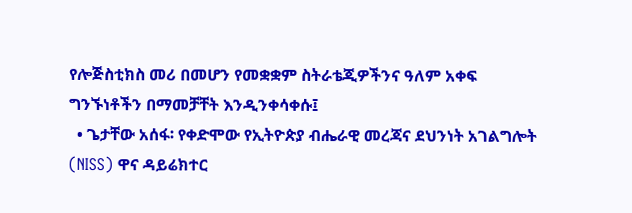የሎጅስቲክስ መሪ በመሆን የመቋቋም ስትራቴጂዎችንና ዓለም አቀፍ ግንኙነቶችን በማመቻቸት እንዲንቀሳቀሱ፤
  • ጌታቸው አሰፋ፡ የቀድሞው የኢትዮጵያ ብሔራዊ መረጃና ደህንነት አገልግሎት (NISS) ዋና ዳይሬክተር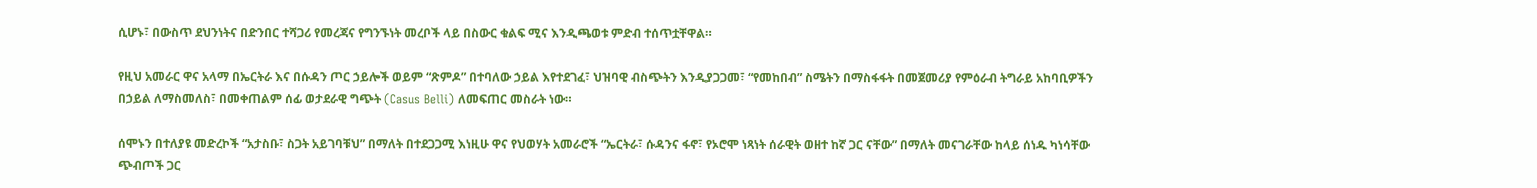ሲሆኑ፣ በውስጥ ደህንነትና በድንበር ተሻጋሪ የመረጃና የግንኙነት መረቦች ላይ በስውር ቁልፍ ሚና እንዲጫወቱ ምድብ ተሰጥቷቸዋል።

የዚህ አመራር ዋና አላማ በኤርትራ እና በሱዳን ጦር ኃይሎች ወይም “ጽምዶ” በተባለው ኃይል እየተደገፈ፣ ህዝባዊ ብስጭትን እንዲያጋጋመ፣ “የመከበብ” ስሜትን በማስፋፋት በመጀመሪያ የምዕራብ ትግራይ አከባቢዎችን በኃይል ለማስመለስ፣ በመቀጠልም ሰፊ ወታደራዊ ግጭት (Casus Belli) ለመፍጠር መስራት ነው።

ሰሞኑን በተለያዩ መድረኮች “አታስቡ፣ ስጋት አይገባቹህ” በማለት በተደጋጋሚ እነዚሁ ዋና የህወሃት አመራሮች “ኤርትራ፣ ሱዳንና ፋኖ፣ የኦሮሞ ነጻነት ሰራዊት ወዘተ ከኛ ጋር ናቸው” በማለት መናገራቸው ከላይ ሰነዱ ካነሳቸው ጭብጦች ጋር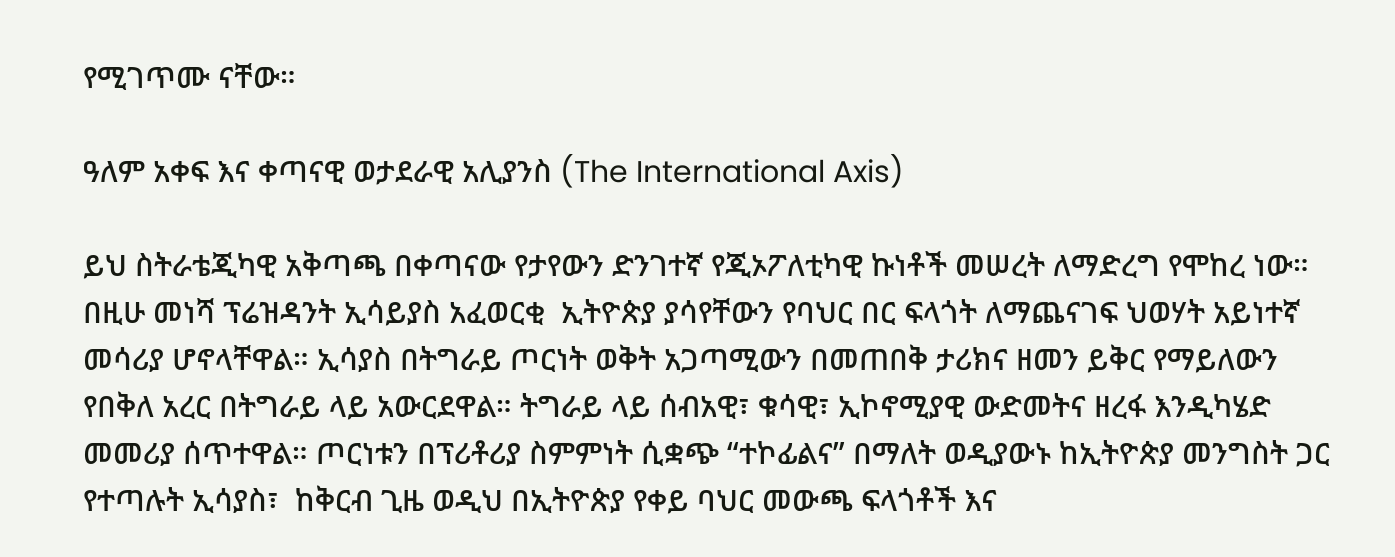የሚገጥሙ ናቸው።

ዓለም አቀፍ እና ቀጣናዊ ወታደራዊ አሊያንስ (The International Axis)

ይህ ስትራቴጂካዊ አቅጣጫ በቀጣናው የታየውን ድንገተኛ የጂኦፖለቲካዊ ኩነቶች መሠረት ለማድረግ የሞከረ ነው። በዚሁ መነሻ ፕሬዝዳንት ኢሳይያስ አፈወርቂ  ኢትዮጵያ ያሳየቸውን የባህር በር ፍላጎት ለማጨናገፍ ህወሃት አይነተኛ መሳሪያ ሆኖላቸዋል። ኢሳያስ በትግራይ ጦርነት ወቅት አጋጣሚውን በመጠበቅ ታሪክና ዘመን ይቅር የማይለውን የበቅለ አረር በትግራይ ላይ አውርደዋል። ትግራይ ላይ ሰብአዊ፣ ቁሳዊ፣ ኢኮኖሚያዊ ውድመትና ዘረፋ እንዲካሄድ መመሪያ ሰጥተዋል። ጦርነቱን በፕሪቶሪያ ስምምነት ሲቋጭ “ተኮፊልና” በማለት ወዲያውኑ ከኢትዮጵያ መንግስት ጋር የተጣሉት ኢሳያስ፣  ከቅርብ ጊዜ ወዲህ በኢትዮጵያ የቀይ ባህር መውጫ ፍላጎቶች እና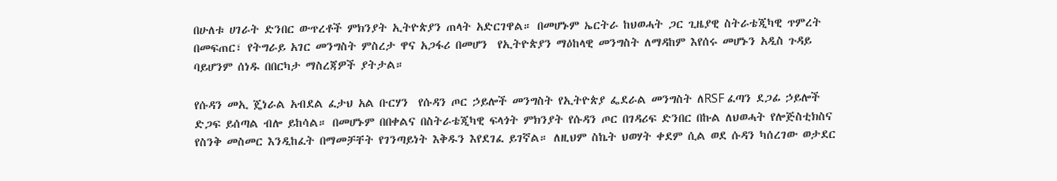በሁለቱ ሀገራት ድንበር ውጥረቶች ምክንያት ኢትዮጵያን ጠላት አድርገዋል። በመሆኑም ኤርትራ ከህወሓት ጋር ጊዜያዊ ስትራቴጂካዊ ጥምረት በመፍጠር፣ የትግራይ አገር መንግስት ምስረታ ዋና አጋፋሪ በመሆን  የኢትዮጵያን ማዕከላዊ መንግስት ለማዳከም እየሰሩ መሆኑን አዲስ ጉዳይ ባይሆንም ሰነዱ በበርካታ ማስረጃዎች ያትታል።

የሱዳን መኢ ጄነራል አብደል ፈታህ አል ቡርሃን  የሱዳን ጦር ኃይሎች መንግስት የኢትዮጵያ ፌደራል መንግስት ለRSF ፈጣን ደጋፊ ኃይሎች ድጋፍ ይሰጣል ብሎ ይከሳል። በመሆኑም በበቀልና በስትራቴጂካዊ ፍላጎት ምክንያት የሱዳን ጦር በገዳሪፍ ድንበር በኩል ለህወሓት የሎጅስቲክስና የስንቅ መስመር እንዲከፈት በማመቻቸት የገንጣይነት እቅዱን እየደገፈ ይገኛል። ለዚህም ስኬት ህወሃት ቀደም ሲል ወደ ሱዳን ካሰረገው ወታደር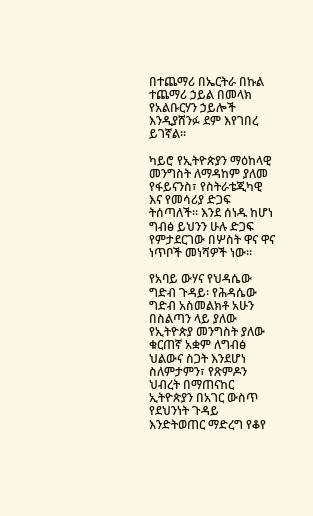በተጨማሪ በኤርትራ በኩል ተጨማሪ ኃይል በመላክ የአልቡርሃን ኃይሎች እንዲያሸንፉ ደም እየገበረ ይገኛል።

ካይሮ የኢትዮጵያን ማዕከላዊ መንግስት ለማዳከም ያለመ የፋይናንስ፣ የስትራቴጂካዊ እና የመሳሪያ ድጋፍ ትሰጣለች። እንደ ሰነዱ ከሆነ ግብፅ ይህንን ሁሉ ድጋፍ የምታደርገው በሦስት ዋና ዋና ነጥቦች መነሻዎች ነው።

የአባይ ውሃና የህዳሴው ግድብ ጉዳይ፡ የሕዳሴው ግድብ አስመልክቶ አሁን በስልጣን ላይ ያለው የኢትዮጵያ መንግስት ያለው ቁርጠኛ አቋም ለግብፅ ህልውና ስጋት እንደሆነ ስለምታምን፣ የጽምዶን ህብረት በማጠናከር ኢትዮጵያን በአገር ውስጥ የደህንነት ጉዳይ እንድትወጠር ማድረግ የቆየ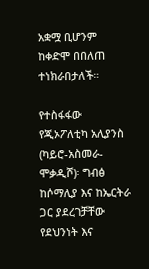አቋሟ ቢሆንም ከቀድሞ በበለጠ ተነክራበታለች።

የተስፋፋው የጂኦፖለቲካ አሊያንስ (ካይሮ-አስመራ-ሞቃዲሾ)፡ ግብፅ ከሶማሊያ እና ከኤርትራ ጋር ያደረገቻቸው የደህንነት እና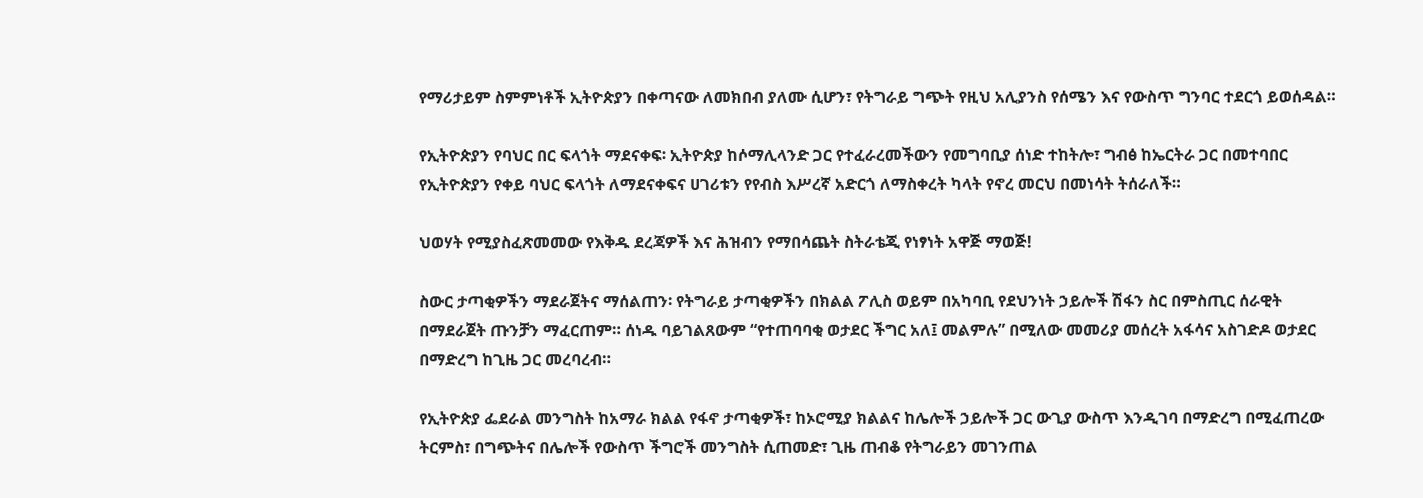የማሪታይም ስምምነቶች ኢትዮጵያን በቀጣናው ለመክበብ ያለሙ ሲሆን፣ የትግራይ ግጭት የዚህ አሊያንስ የሰሜን እና የውስጥ ግንባር ተደርጎ ይወሰዳል።

የኢትዮጵያን የባህር በር ፍላጎት ማደናቀፍ፡ ኢትዮጵያ ከሶማሊላንድ ጋር የተፈራረመችውን የመግባቢያ ሰነድ ተከትሎ፣ ግብፅ ከኤርትራ ጋር በመተባበር የኢትዮጵያን የቀይ ባህር ፍላጎት ለማደናቀፍና ሀገሪቱን የየብስ እሥረኛ አድርጎ ለማስቀረት ካላት የኖረ መርህ በመነሳት ትሰራለች።

ህወሃት የሚያስፈጽመመው የእቅዱ ደረጃዎች እና ሕዝብን የማበሳጨት ስትራቴጂ የነፃነት አዋጅ ማወጅ!

ስውር ታጣቂዎችን ማደራጀትና ማሰልጠን፡ የትግራይ ታጣቂዎችን በክልል ፖሊስ ወይም በአካባቢ የደህንነት ኃይሎች ሽፋን ስር በምስጢር ሰራዊት በማደራጀት ጡንቻን ማፈርጠም። ሰነዱ ባይገልጸውም “የተጠባባቂ ወታደር ችግር አለ፤ መልምሉ” በሚለው መመሪያ መሰረት አፋሳና አስገድዶ ወታደር በማድረግ ከጊዜ ጋር መረባረብ።

የኢትዮጵያ ፌደራል መንግስት ከአማራ ክልል የፋኖ ታጣቂዎች፣ ከኦሮሚያ ክልልና ከሌሎች ኃይሎች ጋር ውጊያ ውስጥ እንዲገባ በማድረግ በሚፈጠረው ትርምስ፣ በግጭትና በሌሎች የውስጥ ችግሮች መንግስት ሲጠመድ፣ ጊዜ ጠብቆ የትግራይን መገንጠል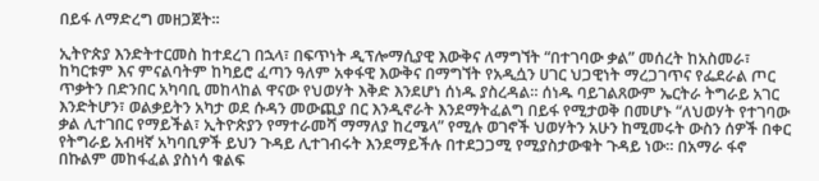በይፋ ለማድረግ መዘጋጀት።

ኢትዮጵያ እንድትተርመስ ከተደረገ በኋላ፣ በፍጥነት ዲፕሎማሲያዊ እውቅና ለማግኘት “በተገባው ቃል” መሰረት ከአስመራ፣ ከካርቱም እና ምናልባትም ከካይሮ ፈጣን ዓለም አቀፋዊ እውቅና በማግኘት የአዲሷን ሀገር ህጋዊነት ማረጋገጥና የፌደራል ጦር ጥቃትን በድንበር አካባቢ መከላከል ዋናው የህወሃት እቅድ እንደሆነ ሰነዱ ያስረዳል። ሰነዱ ባይገልጸውም ኤርትራ ትግራይ አገር እንድትሆን፣ ወልቃይትን አካታ ወደ ሱዳን መውጪያ በር እንዲኖራት እንደማትፈልግ በይፋ የሚታወቅ በመሆኑ “ለህወሃት የተገባው ቃል ሊተገበር የማይችል፣ ኢትዮጵያን የማተራመሻ ማማለያ ከረሜላ” የሚሉ ወገኖች ህወሃትን አሁን ከሚመሩት ውስን ሰዎች በቀር የትግራይ አብዛኛ አካባቢዎች ይህን ጉዳይ ሊተገብሩት እንደማይችሉ በተደጋጋሚ የሚያስታውቁት ጉዳይ ነው። በአማራ ፋኖ በኩልም መከፋፈል ያስነሳ ቁልፍ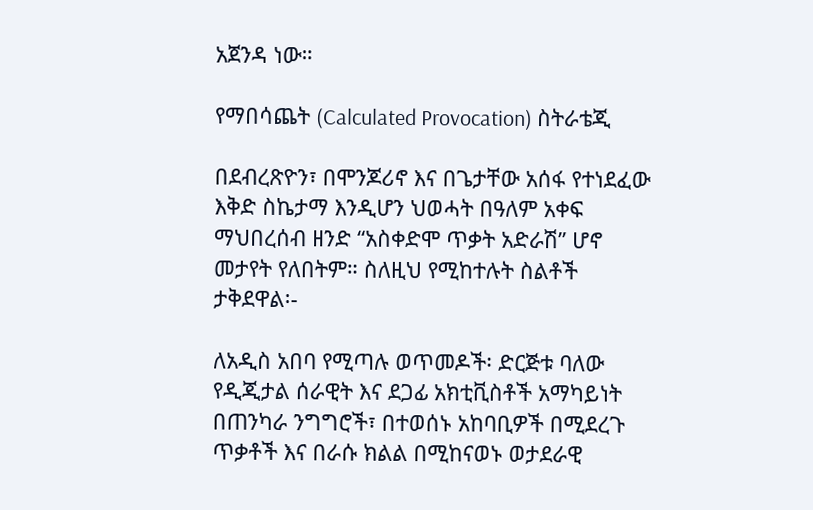አጀንዳ ነው።

የማበሳጨት (Calculated Provocation) ስትራቴጂ

በደብረጽዮን፣ በሞንጆሪኖ እና በጌታቸው አሰፋ የተነደፈው እቅድ ስኬታማ እንዲሆን ህወሓት በዓለም አቀፍ ማህበረሰብ ዘንድ “አስቀድሞ ጥቃት አድራሽ” ሆኖ መታየት የለበትም። ስለዚህ የሚከተሉት ስልቶች ታቅደዋል፡-

ለአዲስ አበባ የሚጣሉ ወጥመዶች፡ ድርጅቱ ባለው የዲጂታል ሰራዊት እና ደጋፊ አክቲቪስቶች አማካይነት በጠንካራ ንግግሮች፣ በተወሰኑ አከባቢዎች በሚደረጉ ጥቃቶች እና በራሱ ክልል በሚከናወኑ ወታደራዊ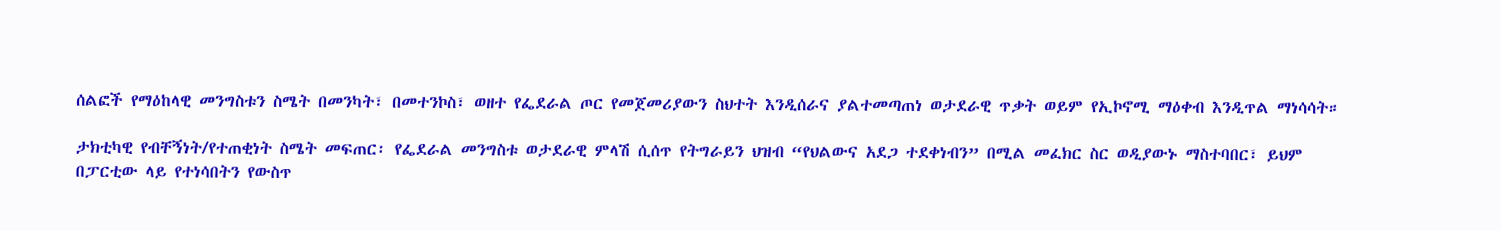ሰልፎች የማዕከላዊ መንግስቱን ስሜት በመንካት፣ በመተንኮስ፣ ወዘተ የፌደራል ጦር የመጀመሪያውን ስህተት እንዲሰራና ያልተመጣጠነ ወታደራዊ ጥቃት ወይም የኢኮኖሚ ማዕቀብ እንዲጥል ማነሳሳት።

ታክቲካዊ የብቸኝነት/የተጠቂነት ስሜት መፍጠር፡ የፌደራል መንግስቱ ወታደራዊ ምላሽ ሲሰጥ የትግራይን ህዝብ “የህልውና አደጋ ተደቀነብን” በሚል መፈክር ስር ወዲያውኑ ማስተባበር፣ ይህም በፓርቲው ላይ የተነሳበትን የውስጥ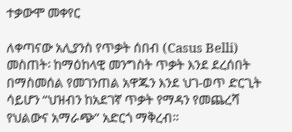ተቃውሞ መቀየር

ለቀጣናው አሊያንስ የጥቃት ሰበብ (Casus Belli) መስጠት፡ ከማዕከላዊ መንግስት ጥቃት እንደ ደረሰበት በማስመሰል የመገንጠል አዋጁን እንደ ህገ-ወጥ ድርጊት ሳይሆን “ህዝብን ከአደገኛ ጥቃት የማዳን የመጨረሻ የህልውና አማራጭ” አድርጎ ማቅረብ።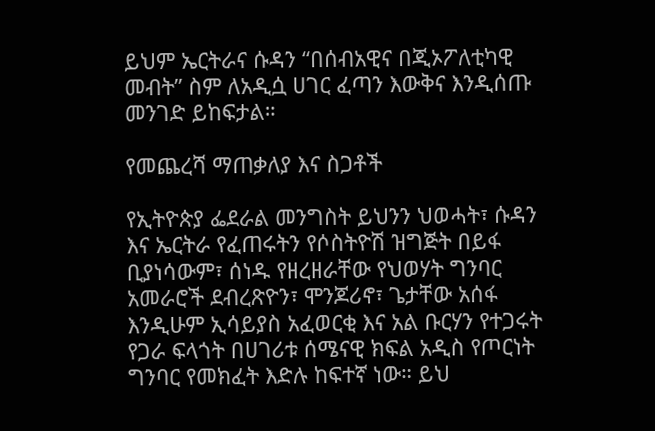ይህም ኤርትራና ሱዳን “በሰብአዊና በጂኦፖለቲካዊ መብት” ስም ለአዲሷ ሀገር ፈጣን እውቅና እንዲሰጡ መንገድ ይከፍታል።

የመጨረሻ ማጠቃለያ እና ስጋቶች

የኢትዮጵያ ፌደራል መንግስት ይህንን ህወሓት፣ ሱዳን እና ኤርትራ የፈጠሩትን የሶስትዮሽ ዝግጅት በይፋ ቢያነሳውም፣ ሰነዱ የዘረዘራቸው የህወሃት ግንባር አመራሮች ደብረጽዮን፣ ሞንጆሪኖ፣ ጌታቸው አሰፋ እንዲሁም ኢሳይያስ አፈወርቂ እና አል ቡርሃን የተጋሩት የጋራ ፍላጎት በሀገሪቱ ሰሜናዊ ክፍል አዲስ የጦርነት ግንባር የመክፈት እድሉ ከፍተኛ ነው። ይህ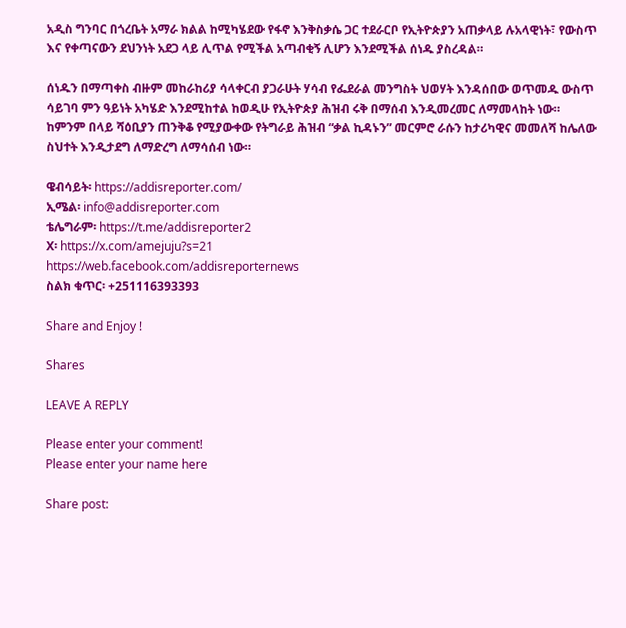አዲስ ግንባር በጎረቤት አማራ ክልል ከሚካሄደው የፋኖ እንቅስቃሴ ጋር ተደራርቦ የኢትዮጵያን አጠቃላይ ሉአላዊነት፣ የውስጥ እና የቀጣናውን ደህንነት አደጋ ላይ ሊጥል የሚችል አጣብቂኝ ሊሆን እንደሚችል ሰነዱ ያስረዳል።

ሰነዱን በማጣቀስ ብዙም መከራከሪያ ሳላቀርብ ያጋራሁት ሃሳብ የፌደራል መንግስት ህወሃት እንዳሰበው ወጥመዱ ውስጥ ሳይገባ ምን ዓይነት አካሄድ እንደሚከተል ከወዲሁ የኢትዮጵያ ሕዝብ ሩቅ በማሰብ እንዲመረመር ለማመላከት ነው። ከምንም በላይ ሻዕቢያን ጠንቅቆ የሚያውቀው የትግራይ ሕዝብ “ቃል ኪዳኑን” መርምሮ ራሱን ከታሪካዊና መመለሻ ከሌለው ስህተት እንዲታደግ ለማድረግ ለማሳሰብ ነው።

ዌብሳይት፡ https://addisreporter.com/
ኢሜል፡ info@addisreporter.com
ቴሌግራም፡ https://t.me/addisreporter2
X፡ https://x.com/amejuju?s=21
https://web.facebook.com/addisreporternews
ስልክ ቁጥር፡ +251116393393

Share and Enjoy !

Shares

LEAVE A REPLY

Please enter your comment!
Please enter your name here

Share post: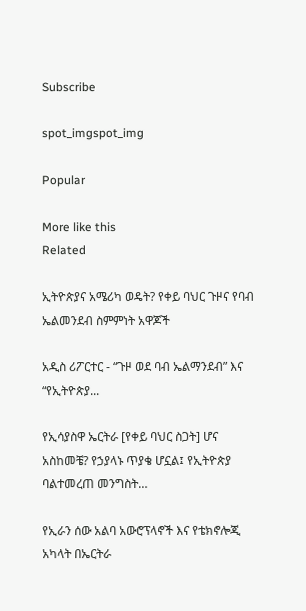Subscribe

spot_imgspot_img

Popular

More like this
Related

ኢትዮጵያና አሜሪካ ወዴት? የቀይ ባህር ጉዞና የባብ ኤልመንደብ ስምምነት አዋጆች

አዲስ ሪፖርተር - “ጉዞ ወደ ባብ ኤልማንደብ” እና “የኢትዮጵያ...

የኢሳያስዋ ኤርትራ [የቀይ ባህር ስጋት] ሆና አስከመቼ? የኃያላኑ ጥያቄ ሆኗል፤ የኢትዮጵያ ባልተመረጠ መንግስት…

የኢራን ሰው አልባ አውሮፕላኖች እና የቴክኖሎጂ አካላት በኤርትራ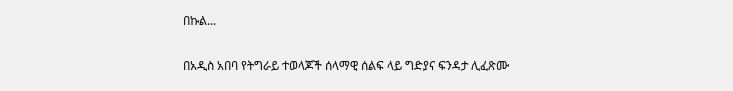በኩል...

በአዲስ አበባ የትግራይ ተወላጆች ሰላማዊ ሰልፍ ላይ ግድያና ፍንዳታ ሊፈጽሙ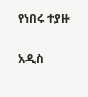የነበሩ ተያዙ

አዲስ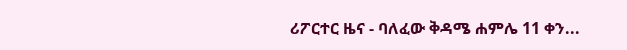ሪፖርተር ዜና - ባለፈው ቅዳሜ ሐምሌ 11 ቀን...